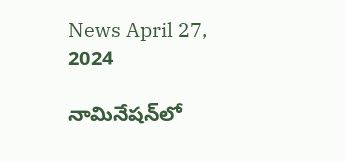News April 27, 2024

నామినేషన్‌లో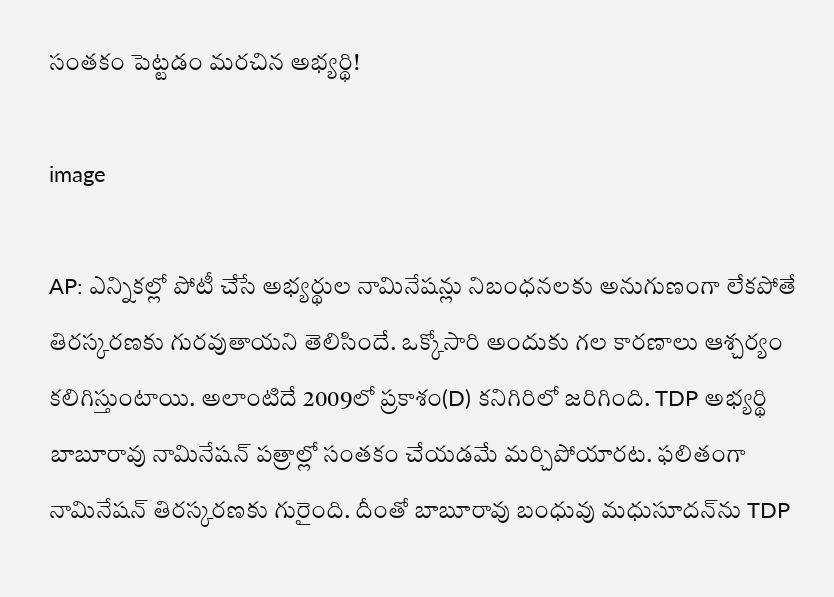సంతకం పెట్టడం మరచిన అభ్యర్థి!

image

AP: ఎన్నికల్లో పోటీ చేసే అభ్యర్థుల నామినేషన్లు నిబంధనలకు అనుగుణంగా లేకపోతే తిరస్కరణకు గురవుతాయని తెలిసిందే. ఒక్కోసారి అందుకు గల కారణాలు ఆశ్చర్యం కలిగిస్తుంటాయి. అలాంటిదే 2009లో ప్రకాశం(D) కనిగిరిలో జరిగింది. TDP అభ్యర్థి బాబూరావు నామినేషన్ పత్రాల్లో సంతకం చేయడమే మర్చిపోయారట. ఫలితంగా నామినేషన్ తిరస్కరణకు గురైంది. దీంతో బాబూరావు బంధువు మధుసూదన్‌ను TDP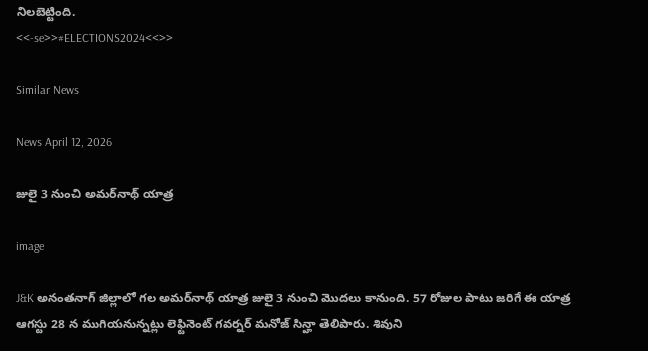నిలబెట్టింది.
<<-se>>#ELECTIONS2024<<>>

Similar News

News April 12, 2026

జులై 3 నుంచి అమర్‌నాథ్ యాత్ర

image

J&K అనంతనాగ్ జిల్లాలో గల అమర్‌నాథ్ యాత్ర జులై 3 నుంచి మొదలు కానుంది. 57 రోజుల పాటు జరిగే ఈ యాత్ర ఆగస్టు 28 న ముగియనున్నట్లు లెఫ్టినెంట్ గవర్నర్ మనోజ్ సిన్హా తెలిపారు. శివుని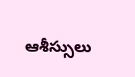ఆశీస్సులు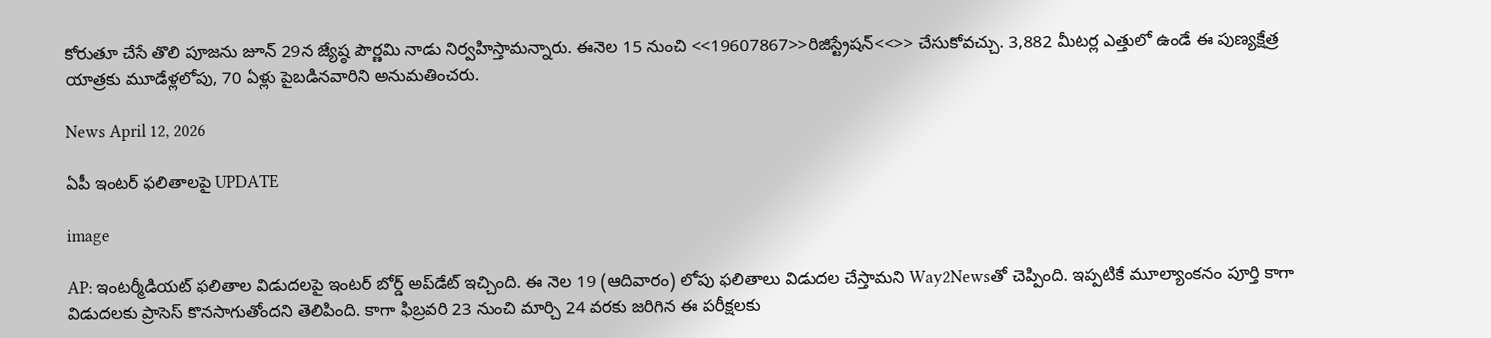కోరుతూ చేసే తొలి పూజను జూన్ 29న జ్యేష్ఠ పౌర్ణమి నాడు నిర్వహిస్తామన్నారు. ఈనెల 15 నుంచి <<19607867>>రిజిస్ట్రేషన్<<>> చేసుకోవచ్చు. 3,882 మీటర్ల ఎత్తులో ఉండే ఈ పుణ్యక్షేత్ర యాత్రకు మూడేళ్లలోపు, 70 ఏళ్లు పైబడినవారిని అనుమతించరు.

News April 12, 2026

ఏపీ ఇంటర్ ఫలితాలపై UPDATE

image

AP: ఇంటర్మీడియట్ ఫలితాల విడుదలపై ఇంటర్ బోర్డ్ అప్‌డేట్ ఇచ్చింది. ఈ నెల 19 (ఆదివారం) లోపు ఫలితాలు విడుదల చేస్తామని Way2Newsతో చెప్పింది. ఇప్పటికే మూల్యాంకనం పూర్తి కాగా విడుదలకు ప్రాసెస్ కొనసాగుతోందని తెలిపింది. కాగా ఫిబ్రవరి 23 నుంచి మార్చి 24 వరకు జరిగిన ఈ పరీక్షలకు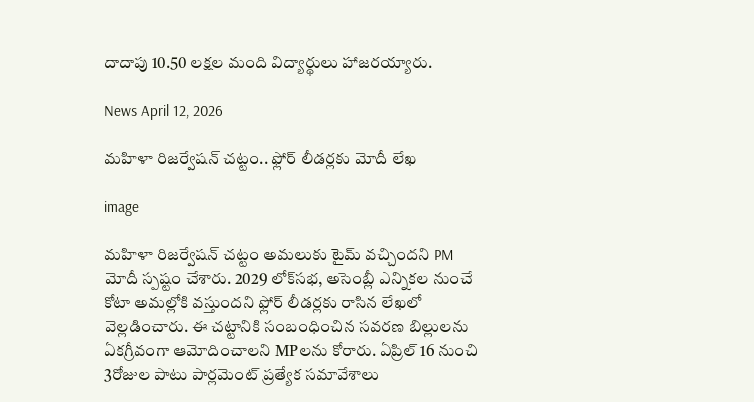దాదాపు 10.50 లక్షల మంది విద్యార్థులు హాజరయ్యారు.

News April 12, 2026

మహిళా రిజర్వేషన్ చట్టం.. ఫ్లోర్ లీడర్లకు మోదీ లేఖ

image

మహిళా రిజర్వేషన్ చట్టం అమలుకు టైమ్ వచ్చిందని PM మోదీ స్పష్టం చేశారు. 2029 లోక్‌సభ, అసెంబ్లీ ఎన్నికల నుంచే కోటా అమల్లోకి వస్తుందని ఫ్లోర్ లీడర్లకు రాసిన లేఖలో వెల్లడించారు. ఈ చట్టానికి సంబంధించిన సవరణ బిల్లులను ఏకగ్రీవంగా ఆమోదించాలని MPలను కోరారు. ఏప్రిల్ 16 నుంచి 3రోజుల పాటు పార్లమెంట్ ప్రత్యేక సమావేశాలు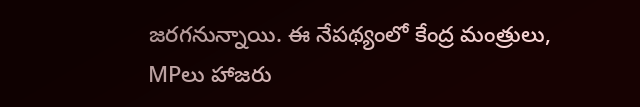జరగనున్నాయి. ఈ నేపథ్యంలో కేంద్ర మంత్రులు, MPలు హాజరు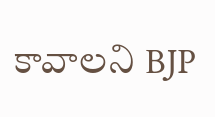కావాలని BJP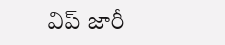విప్ జారీ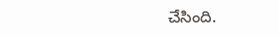చేసింది.